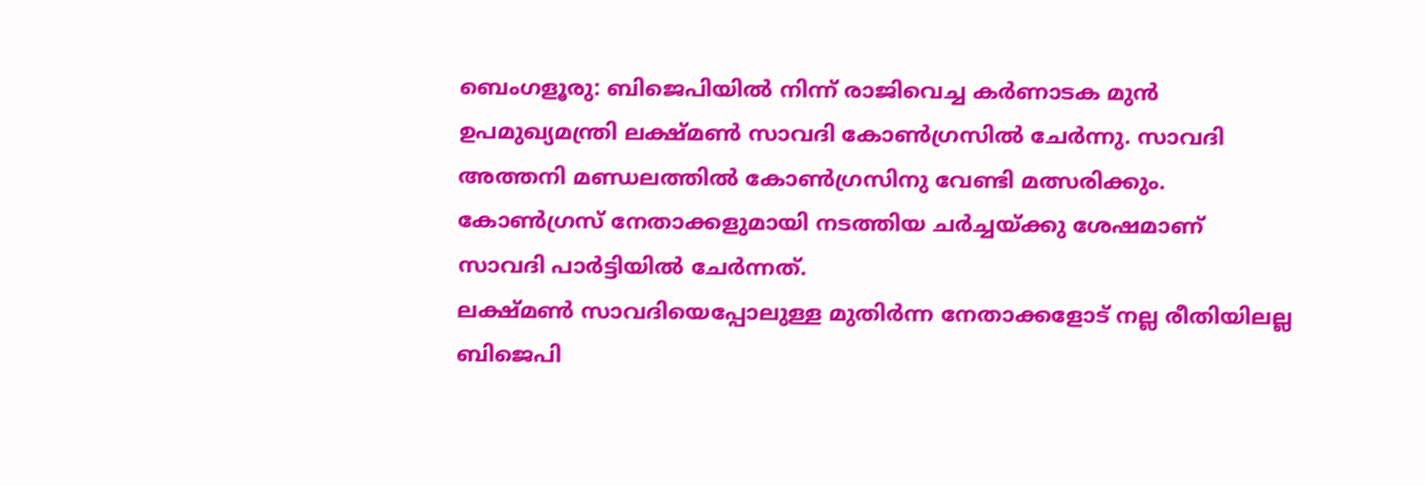ബെംഗളൂരു: ബിജെപിയിൽ നിന്ന് രാജിവെച്ച കർണാടക മുൻ ഉപമുഖ്യമന്ത്രി ലക്ഷ്മൺ സാവദി കോൺഗ്രസിൽ ചേർന്നു. സാവദി അത്തനി മണ്ഡലത്തിൽ കോൺഗ്രസിനു വേണ്ടി മത്സരിക്കും. കോൺഗ്രസ് നേതാക്കളുമായി നടത്തിയ ചർച്ചയ്ക്കു ശേഷമാണ് സാവദി പാർട്ടിയിൽ ചേർന്നത്.
ലക്ഷ്മൺ സാവദിയെപ്പോലുള്ള മുതിർന്ന നേതാക്കളോട് നല്ല രീതിയിലല്ല ബിജെപി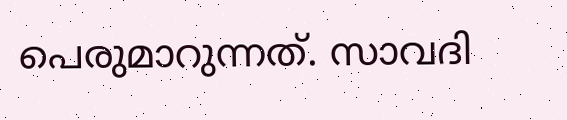പെരുമാറുന്നത്. സാവദി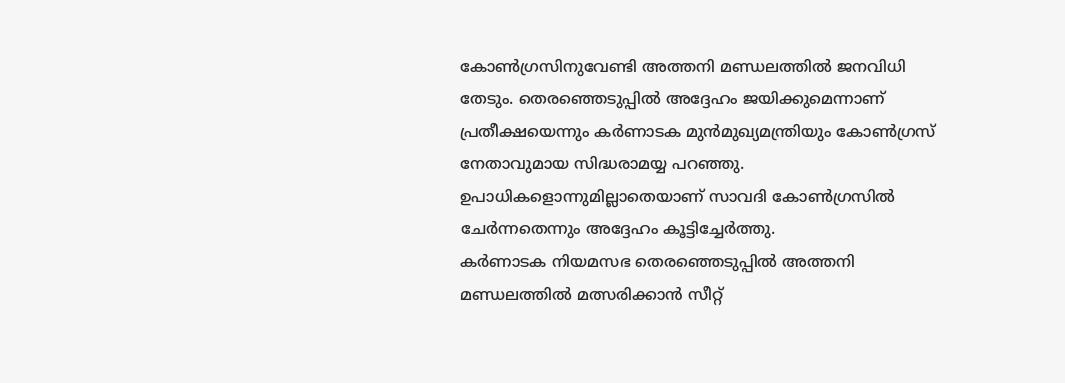കോൺഗ്രസിനുവേണ്ടി അത്തനി മണ്ഡലത്തിൽ ജനവിധി തേടും. തെരഞ്ഞെടുപ്പിൽ അദ്ദേഹം ജയിക്കുമെന്നാണ് പ്രതീക്ഷയെന്നും കർണാടക മുൻമുഖ്യമന്ത്രിയും കോൺഗ്രസ് നേതാവുമായ സിദ്ധരാമയ്യ പറഞ്ഞു. ഉപാധികളൊന്നുമില്ലാതെയാണ് സാവദി കോൺഗ്രസിൽ ചേർന്നതെന്നും അദ്ദേഹം കൂട്ടിച്ചേർത്തു.
കർണാടക നിയമസഭ തെരഞ്ഞെടുപ്പിൽ അത്തനി മണ്ഡലത്തിൽ മത്സരിക്കാൻ സീറ്റ്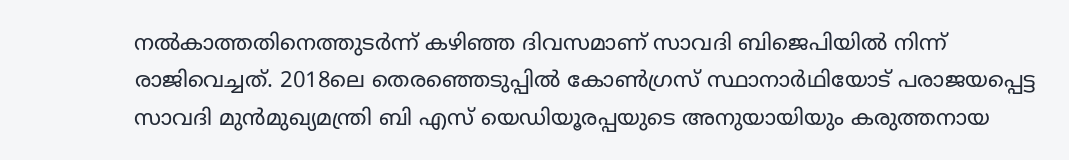നൽകാത്തതിനെത്തുടർന്ന് കഴിഞ്ഞ ദിവസമാണ് സാവദി ബിജെപിയിൽ നിന്ന് രാജിവെച്ചത്. 2018ലെ തെരഞ്ഞെടുപ്പിൽ കോൺഗ്രസ് സ്ഥാനാർഥിയോട് പരാജയപ്പെട്ട സാവദി മുൻമുഖ്യമന്ത്രി ബി എസ് യെഡിയൂരപ്പയുടെ അനുയായിയും കരുത്തനായ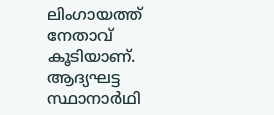ലിംഗായത്ത് നേതാവ് കൂടിയാണ്. ആദ്യഘട്ട സ്ഥാനാർഥി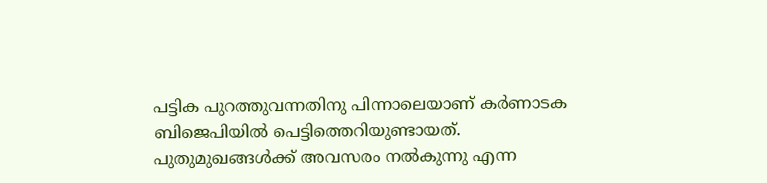പട്ടിക പുറത്തുവന്നതിനു പിന്നാലെയാണ് കർണാടക ബിജെപിയിൽ പെട്ടിത്തെറിയുണ്ടായത്. പുതുമുഖങ്ങൾക്ക് അവസരം നൽകുന്നു എന്ന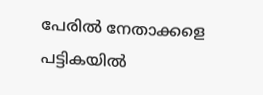പേരിൽ നേതാക്കളെ പട്ടികയിൽ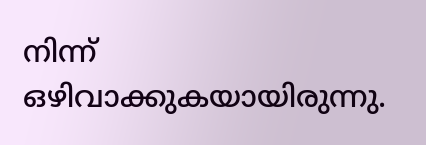നിന്ന് ഒഴിവാക്കുകയായിരുന്നു.